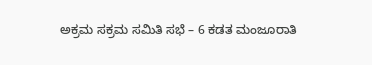ಅಕ್ರಮ ಸಕ್ರಮ ಸಮಿತಿ ಸಭೆ – 6 ಕಡತ ಮಂಜೂರಾತಿ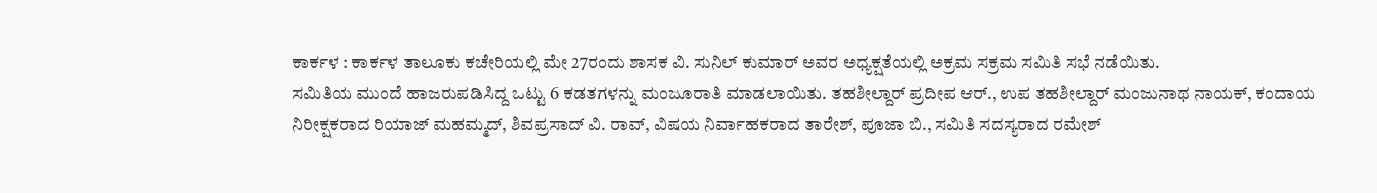ಕಾರ್ಕಳ : ಕಾರ್ಕಳ ತಾಲೂಕು ಕಚೇರಿಯಲ್ಲಿ ಮೇ 27ರಂದು ಶಾಸಕ ವಿ. ಸುನಿಲ್‌ ಕುಮಾರ್‌ ಅವರ ಅಧ್ಯಕ್ಷತೆಯಲ್ಲಿ ಅಕ್ರಮ ಸಕ್ರಮ ಸಮಿತಿ ಸಭೆ ನಡೆಯಿತು.
ಸಮಿತಿಯ ಮುಂದೆ ಹಾಜರುಪಡಿಸಿದ್ದ ಒಟ್ಟು 6 ಕಡತಗಳನ್ನು ಮಂಜೂರಾತಿ ಮಾಡಲಾಯಿತು. ತಹಶೀಲ್ದಾರ್‌ ಪ್ರದೀಪ ಆರ್‌., ಉಪ ತಹಶೀಲ್ದಾರ್‌ ಮಂಜುನಾಥ ನಾಯಕ್‌, ಕಂದಾಯ ನಿರೀಕ್ಷಕರಾದ ರಿಯಾಜ್‌ ಮಹಮ್ಮದ್‌, ಶಿವಪ್ರಸಾದ್‌ ವಿ. ರಾವ್‌, ವಿಷಯ ನಿರ್ವಾಹಕರಾದ ತಾರೇಶ್‌, ಪೂಜಾ ಬಿ., ಸಮಿತಿ ಸದಸ್ಯರಾದ ರಮೇಶ್‌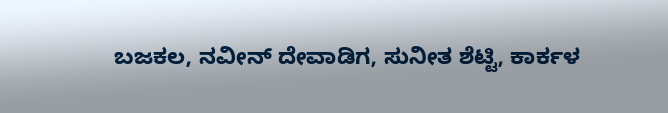ಬಜಕಲ, ನವೀನ್‌ ದೇವಾಡಿಗ, ಸುನೀತ ಶೆಟ್ಟಿ, ಕಾರ್ಕಳ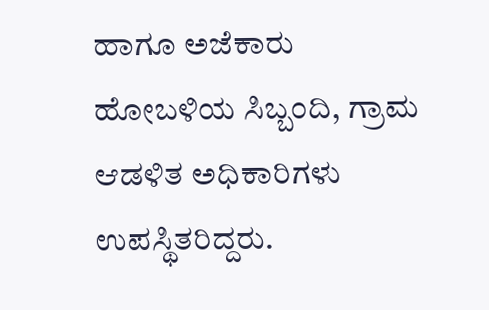ಹಾಗೂ ಅಜೆಕಾರು ಹೋಬಳಿಯ ಸಿಬ್ಬಂದಿ, ಗ್ರಾಮ ಆಡಳಿತ ಅಧಿಕಾರಿಗಳು ಉಪಸ್ಥಿತರಿದ್ದರು.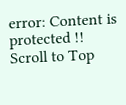error: Content is protected !!
Scroll to Top